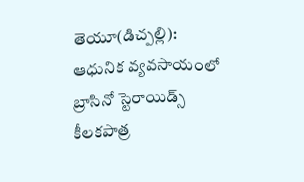తెయూ(డిచ్పల్లి): ఆధునిక వ్యవసాయంలో బ్రాసినో స్టెరాయిడ్స్ కీలకపాత్ర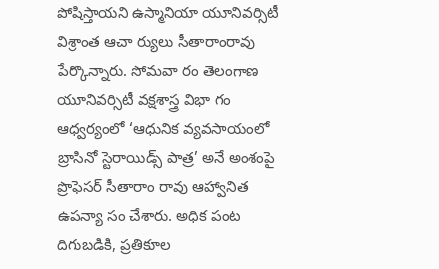పోషిస్తాయని ఉస్మానియా యూనివర్సిటీ విశ్రాంత ఆచా ర్యులు సీతారాంరావు పేర్కొన్నారు. సోమవా రం తెలంగాణ యూనివర్సిటీ వక్షశాస్త్ర విభా గం ఆధ్వర్యంలో ‘ఆధునిక వ్యవసాయంలో బ్రాసినో స్టెరాయిడ్స్ పాత్ర’ అనే అంశంపై ప్రొఫెసర్ సీతారాం రావు ఆహ్వానిత ఉపన్యా సం చేశారు. అధిక పంట దిగుబడికి, ప్రతికూల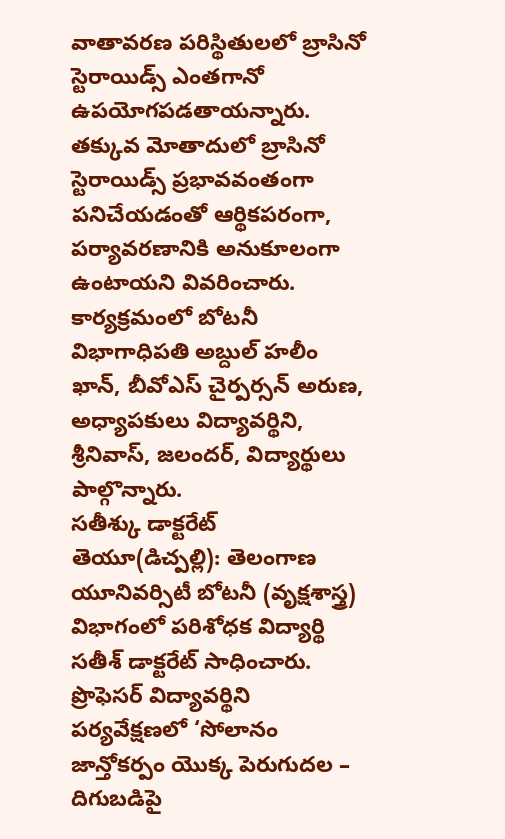వాతావరణ పరిస్థితులలో బ్రాసినో స్టెరాయిడ్స్ ఎంతగానో ఉపయోగపడతాయన్నారు. తక్కువ మోతాదులో బ్రాసినో స్టెరాయిడ్స్ ప్రభావవంతంగా పనిచేయడంతో ఆర్థికపరంగా, పర్యావరణానికి అనుకూలంగా ఉంటాయని వివరించారు. కార్యక్రమంలో బోటనీ విభాగాధిపతి అబ్దుల్ హలీం ఖాన్, బీవోఎస్ చైర్పర్సన్ అరుణ, అధ్యాపకులు విద్యావర్థిని, శ్రీనివాస్, జలందర్, విద్యార్థులు పాల్గొన్నారు.
సతీశ్కు డాక్టరేట్
తెయూ(డిచ్పల్లి): తెలంగాణ యూనివర్సిటీ బోటనీ (వృక్షశాస్త్ర) విభాగంలో పరిశోధక విద్యార్థి సతీశ్ డాక్టరేట్ సాధించారు. ప్రొఫెసర్ విద్యావర్థిని పర్యవేక్షణలో ‘సోలానం జాన్తోకర్పం యొక్క పెరుగుదల – దిగుబడిపై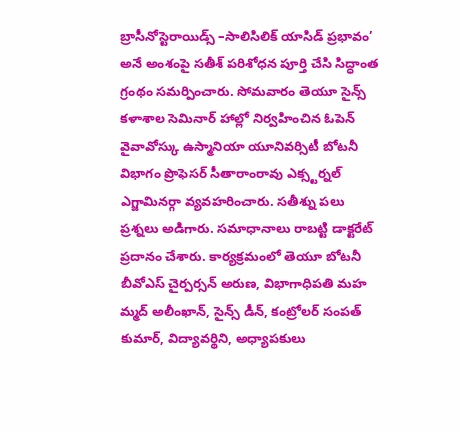బ్రాసీనోస్టెరాయిడ్స్ –సాలిసిలిక్ యాసిడ్ ప్రభావం’ అనే అంశంపై సతీశ్ పరిశోధన పూర్తి చేసి సిద్ధాంత గ్రంథం సమర్పించారు. సోమవారం తెయూ సైన్స్ కళాశాల సెమినార్ హాల్లో నిర్వహించిన ఓపెన్ వైవావోస్కు ఉస్మానియా యూనివర్సిటీ బోటనీ విభాగం ప్రొఫెసర్ సీతారాంరావు ఎక్స్టర్నల్ ఎగ్జామినర్గా వ్యవహరించారు. సతీశ్ను పలు ప్రశ్నలు అడిగారు. సమాధానాలు రాబట్టి డాక్టరేట్ ప్రదానం చేశారు. కార్యక్రమంలో తెయూ బోటనీ బీవోఎస్ చైర్పర్సన్ అరుణ, విభాగాధిపతి మహ మ్మద్ అలీంఖాన్, సైన్స్ డీన్, కంట్రోలర్ సంపత్ కుమార్, విద్యావర్థిని, అధ్యాపకులు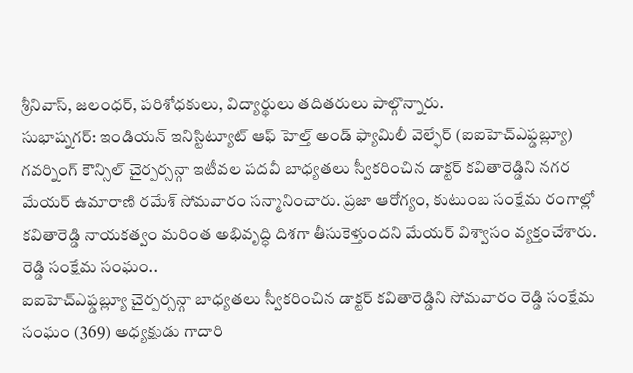శ్రీనివాస్, జలంధర్, పరిశోధకులు, విద్యార్థులు తదితరులు పాల్గొన్నారు.
సుభాష్నగర్: ఇండియన్ ఇనిస్టిట్యూట్ ఆఫ్ హెల్త్ అండ్ ఫ్యామిలీ వెల్ఫేర్ (ఐఐహెచ్ఎఫ్డబ్ల్యూ) గవర్నింగ్ కౌన్సిల్ చైర్పర్సన్గా ఇటీవల పదవీ బాధ్యతలు స్వీకరించిన డాక్టర్ కవితారెడ్డిని నగర మేయర్ ఉమారాణి రమేశ్ సోమవారం సన్మానించారు. ప్రజా ఆరోగ్యం, కుటుంబ సంక్షేమ రంగాల్లో కవితారెడ్డి నాయకత్వం మరింత అభివృద్ధి దిశగా తీసుకెళ్తుందని మేయర్ విశ్వాసం వ్యక్తంచేశారు.
రెడ్డి సంక్షేమ సంఘం..
ఐఐహెచ్ఎఫ్డబ్ల్యూ చైర్పర్సన్గా బాధ్యతలు స్వీకరించిన డాక్టర్ కవితారెడ్డిని సోమవారం రెడ్డి సంక్షేమ సంఘం (369) అధ్యక్షుడు గాదారి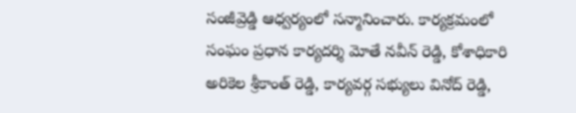సంజీవ్రెడ్డి ఆధ్వర్యంలో సన్మానించారు. కార్యక్రమంలో సంఘం ప్రధాన కార్యదర్శి మోతే నవీన్ రెడ్డి, కోశాధికారి అరికెల శ్రీకాంత్ రెడ్డి, కార్యవర్గ సభ్యులు వినోద్ రెడ్డి,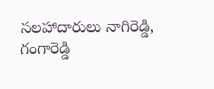సలహాదారులు నాగిరెడ్డి, గంగారెడ్డి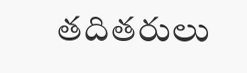తదితరులు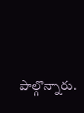పాల్గొన్నారు.